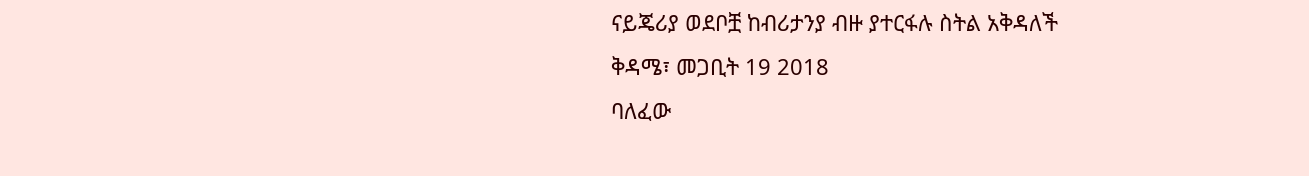ናይጄሪያ ወደቦቿ ከብሪታንያ ብዙ ያተርፋሉ ስትል አቅዳለች
ቅዳሜ፣ መጋቢት 19 2018
ባለፈው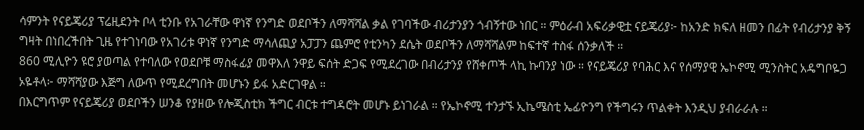ሳምንት የናይጄሪያ ፕሬዚደንት ቦላ ቲንቡ የአገራቸው ዋነኛ የንግድ ወደቦችን ለማሻሻል ቃል የገባችው ብሪታንያን ጎብኝተው ነበር ። ምዕራብ አፍሪቃዊቷ ናይጄሪያ፦ ከአንድ ክፍለ ዘመን በፊት የብሪታንያ ቅኝ ግዛት በነበረችበት ጊዜ የተገነባው የአገሪቱ ዋነኛ የንግድ ማሳለጪያ አፓፓን ጨምሮ የቲንካን ደሴት ወደቦችን ለማሻሻልም ከፍተኛ ተስፋ ሰንቃለች ።
860 ሚሊዮን ዩሮ ያወጣል የተባለው የወደቦቹ ማስፋፊያ መዋእለ ንዋይ ፍሰት ድጋፍ የሚደረገው በብሪታንያ የሸቀጦች ላኪ ኩባንያ ነው ። የናይጄሪያ የባሕር እና የሰማያዊ ኤኮኖሚ ሚንስትር አዴግቦዬጋ ኦዬቶላ፦ ማሻሻያው እጅግ ለውጥ የሚደረግበት መሆኑን ይፋ አድርገዋል ።
በእርግጥም የናይጄሪያ ወደቦችን ሠንቆ የያዘው የሎጂስቲክ ችግር ብርቱ ተግዳሮት መሆኑ ይነገራል ። የኤኮኖሚ ተንታኙ ኢኬሜስቲ ኤፊዮንግ የችግሩን ጥልቀት እንዲህ ያብራራሉ ።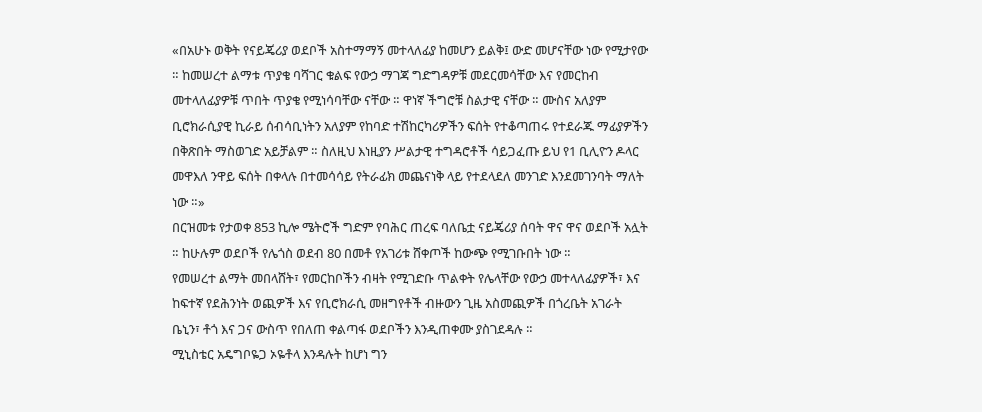«በአሁኑ ወቅት የናይጄሪያ ወደቦች አስተማማኝ መተላለፊያ ከመሆን ይልቅ፤ ውድ መሆናቸው ነው የሚታየው ። ከመሠረተ ልማቱ ጥያቄ ባሻገር ቁልፍ የውኃ ማገጃ ግድግዳዎቹ መደርመሳቸው እና የመርከብ መተላለፊያዎቹ ጥበት ጥያቄ የሚነሳባቸው ናቸው ። ዋነኛ ችግሮቹ ስልታዊ ናቸው ። ሙስና አለያም ቢሮክራሲያዊ ኪራይ ሰብሳቢነትን አለያም የከባድ ተሽከርካሪዎችን ፍሰት የተቆጣጠሩ የተደራጁ ማፊያዎችን በቅጽበት ማስወገድ አይቻልም ። ስለዚህ እነዚያን ሥልታዊ ተግዳሮቶች ሳይጋፈጡ ይህ የ1 ቢሊዮን ዶላር መዋእለ ንዋይ ፍሰት በቀላሉ በተመሳሳይ የትራፊክ መጨናነቅ ላይ የተደላደለ መንገድ እንደመገንባት ማለት ነው ።»
በርዝመቱ የታወቀ 853 ኪሎ ሜትሮች ግድም የባሕር ጠረፍ ባለቤቷ ናይጄሪያ ሰባት ዋና ዋና ወደቦች አሏት ። ከሁሉም ወደቦች የሌጎስ ወደብ 80 በመቶ የአገሪቱ ሸቀጦች ከውጭ የሚገቡበት ነው ።
የመሠረተ ልማት መበላሸት፣ የመርከቦችን ብዛት የሚገድቡ ጥልቀት የሌላቸው የውኃ መተላለፊያዎች፣ እና ከፍተኛ የደሕንነት ወጪዎች እና የቢሮክራሲ መዘግየቶች ብዙውን ጊዜ አስመጪዎች በጎረቤት አገራት ቤኒን፣ ቶጎ እና ጋና ውስጥ የበለጠ ቀልጣፋ ወደቦችን እንዲጠቀሙ ያስገደዳሉ ።
ሚኒስቴር አዴግቦዬጋ ኦዬቶላ እንዳሉት ከሆነ ግን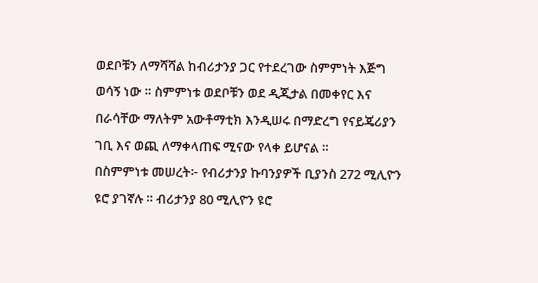ወደቦቹን ለማሻሻል ከብሪታንያ ጋር የተደረገው ስምምነት እጅግ ወሳኝ ነው ። ስምምነቱ ወደቦቹን ወደ ዲጂታል በመቀየር እና በራሳቸው ማለትም አውቶማቲክ እንዲሠሩ በማድረግ የናይጄሪያን ገቢ እና ወጪ ለማቀላጠፍ ሚናው የላቀ ይሆናል ።
በስምምነቱ መሠረት፦ የብሪታንያ ኩባንያዎች ቢያንስ 272 ሚሊዮን ዩሮ ያገኛሉ ። ብሪታንያ 80 ሚሊዮን ዩሮ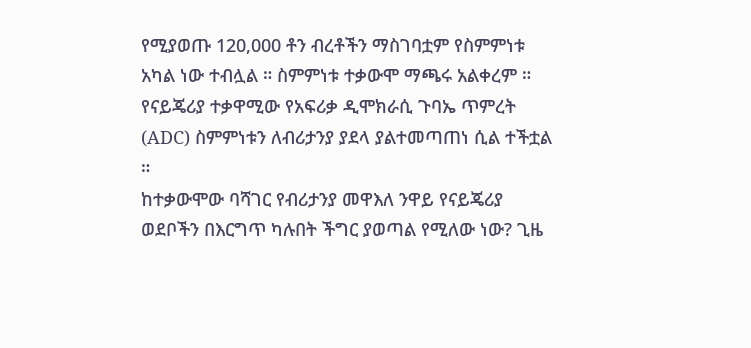የሚያወጡ 120,000 ቶን ብረቶችን ማስገባቷም የስምምነቱ አካል ነው ተብሏል ። ስምምነቱ ተቃውሞ ማጫሩ አልቀረም ። የናይጄሪያ ተቃዋሚው የአፍሪቃ ዲሞክራሲ ጉባኤ ጥምረት (ADC) ስምምነቱን ለብሪታንያ ያደላ ያልተመጣጠነ ሲል ተችቷል ።
ከተቃውሞው ባሻገር የብሪታንያ መዋእለ ንዋይ የናይጄሪያ ወደቦችን በእርግጥ ካሉበት ችግር ያወጣል የሚለው ነው? ጊዜ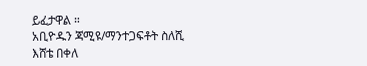ይፈታዋል ።
አቢዮዱን ጃሚዩ/ማንተጋፍቶት ስለሺ
እሸቴ በቀለ